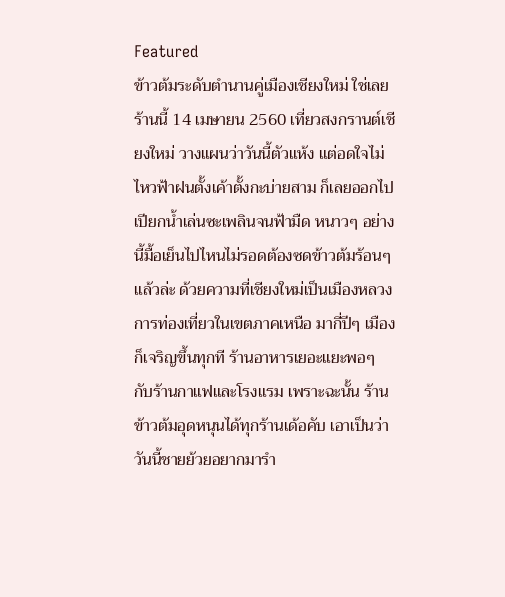Featured
ข้าวต้มระดับตำนานคู่เมืองเชียงใหม่ ใช่เลยร้านนี้ 14 เมษายน 2560 เที่ยวสงกรานต์เชียงใหม่ วางแผนว่าวันนี้ตัวแห้ง แต่อดใจไม่ไหวฟ้าฝนตั้งเค้าตั้งกะบ่ายสาม ก็เลยออกไปเปียกน้ำเล่นซะเพลินจนฟ้ามืด หนาวๆ อย่างนี้มื้อเย็นไปไหนไม่รอดต้องซดข้าวต้มร้อนๆ แล้วล่ะ ด้วยความที่เชียงใหม่เป็นเมืองหลวงการท่องเที่ยวในเขตภาคเหนือ มากี่ปีๆ เมืองก็เจริญขึ้นทุกที ร้านอาหารเยอะแยะพอๆ กับร้านกาแฟและโรงแรม เพราะฉะนั้น ร้านข้าวต้มอุดหนุนได้ทุกร้านเด้อคับ เอาเป็นว่าวันนี้ชายย้วยอยากมารำ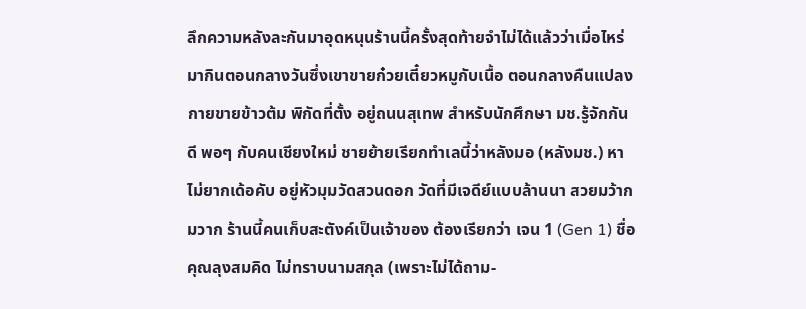ลึกความหลังละกันมาอุดหนุนร้านนี้ครั้งสุดท้ายจำไม่ได้แล้วว่าเมื่อไหร่มากินตอนกลางวันซึ่งเขาขายก๋วยเตี๋ยวหมูกับเนื้อ ตอนกลางคืนแปลงกายขายข้าวต้ม พิกัดที่ตั้ง อยู่ถนนสุเทพ สำหรับนักศึกษา มช.รู้จักกันดี พอๆ กับคนเชียงใหม่ ชายย้ายเรียกทำเลนี้ว่าหลังมอ (หลังมช.) หาไม่ยากเด้อคับ อยู่หัวมุมวัดสวนดอก วัดที่มีเจดีย์แบบล้านนา สวยมว้ากมวาก ร้านนี้คนเก็บสะตังค์เป็นเจ้าของ ต้องเรียกว่า เจน 1 (Gen 1) ชื่อคุณลุงสมคิด ไม่ทราบนามสกุล (เพราะไม่ได้ถาม-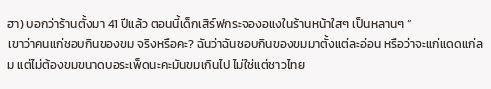ฮา) บอกว่าร้านตั้งมา 41 ปีแล้ว ตอนนี้เด็กเสิร์ฟกระจองอแงในร้านหน้าใสๆ เป็นหลานๆ “
เขาว่าคนแก่ชอบกินของขม จริงหรือคะ? ฉันว่าฉันชอบกินของขมมาตั้งแต่ละอ่อน หรือว่าจะแก่แดดแก่ลม แต่ไม่ต้องขมขนาดบอระเพ็ดนะคะมันขมเกินไป ไม่ใช่แต่ชาวไทย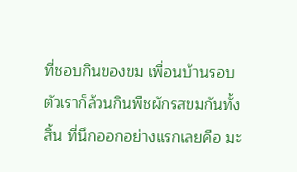ที่ชอบกินของขม เพื่อนบ้านรอบตัวเราก็ล้วนกินพืชผักรสขมกันทั้งสิ้น ที่นึกออกอย่างแรกเลยคือ มะ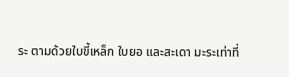ระ ตามด้วยใบขี้เหล็ก ใบยอ และสะเดา มะระเท่าที่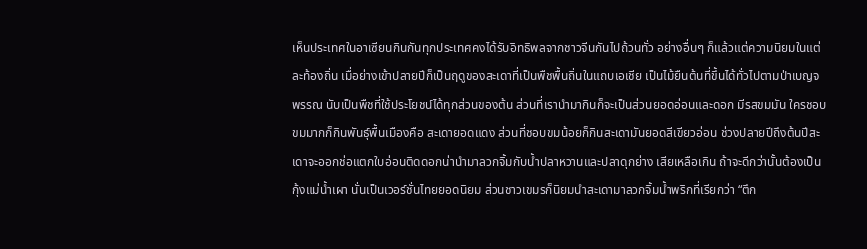เห็นประเทศในอาเซียนกินกันทุกประเทศคงได้รับอิทธิพลจากชาวจีนกันไปถ้วนทั่ว อย่างอื่นๆ ก็แล้วแต่ความนิยมในแต่ละท้องถิ่น เมื่อย่างเข้าปลายปีก็เป็นฤดูของสะเดาที่เป็นพืชพื้นถิ่นในแถบเอเชีย เป็นไม้ยืนต้นที่ขึ้นได้ทั่วไปตามป่าเบญจพรรณ นับเป็นพืชที่ใช้ประโยชน์ได้ทุกส่วนของต้น ส่วนที่เรานำมากินก็จะเป็นส่วนยอดอ่อนและดอก มีรสขมมัน ใครชอบขมมากก็กินพันธุ์พื้นเมืองคือ สะเดายอดแดง ส่วนที่ชอบขมน้อยก็กินสะเดามันยอดสีเขียวอ่อน ช่วงปลายปีถึงต้นปีสะเดาจะออกช่อแตกใบอ่อนติดดอกน่านำมาลวกจิ้มกับน้ำปลาหวานและปลาดุกย่าง เสียเหลือเกิน ถ้าจะดีกว่านั้นต้องเป็นกุ้งแม่น้ำเผา นั่นเป็นเวอร์ชั่นไทยยอดนิยม ส่วนชาวเขมรก็นิยมนำสะเดามาลวกจิ้มน้ำพริกที่เรียกว่า “ตึก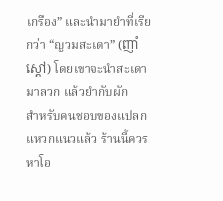เกรือง” และนำมายำที่เรียกว่า “ญวมสะเดา” (ញាំស្ដៅ) โดยเขาจะนำสะเดามาลวก แล้วยำกับผัก
สำหรับคนชอบของแปลกแหวกแนวแล้ว ร้านนี้ควรหาโอ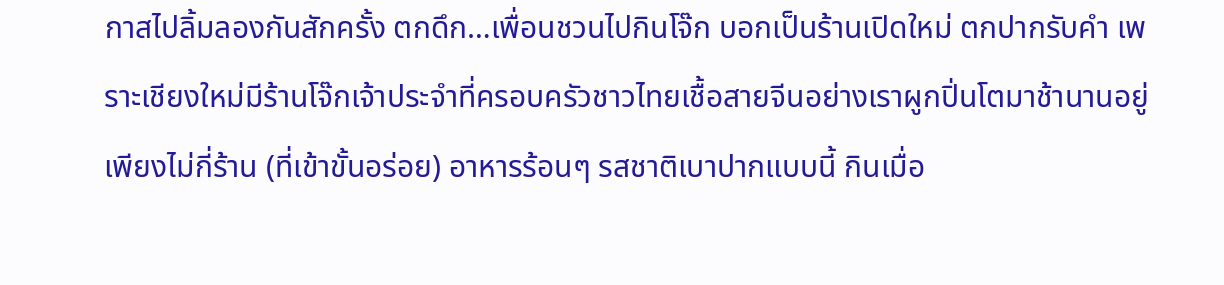กาสไปลิ้มลองกันสักครั้ง ตกดึก…เพื่อนชวนไปกินโจ๊ก บอกเป็นร้านเปิดใหม่ ตกปากรับคำ เพราะเชียงใหม่มีร้านโจ๊กเจ้าประจำที่ครอบครัวชาวไทยเชื้อสายจีนอย่างเราผูกปิ่นโตมาช้านานอยู่เพียงไม่กี่ร้าน (ที่เข้าขั้นอร่อย) อาหารร้อนๆ รสชาติเบาปากแบบนี้ กินเมื่อ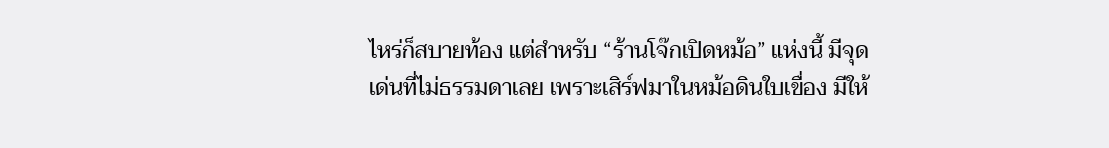ไหร่ก็สบายท้อง แต่สำหรับ “ร้านโจ๊กเปิดหม้อ” แห่งนี้ มีจุดเด่นที่ไม่ธรรมดาเลย เพราะเสิร์ฟมาในหม้อดินใบเขื่อง มีให้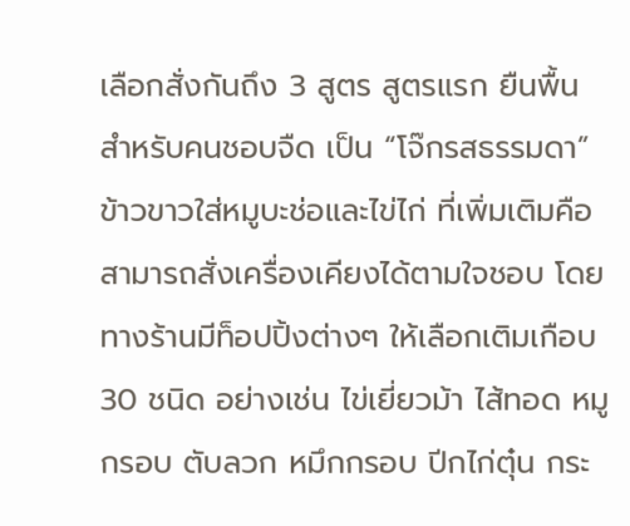เลือกสั่งกันถึง 3 สูตร สูตรแรก ยืนพื้น สำหรับคนชอบจืด เป็น “โจ๊กรสธรรมดา” ข้าวขาวใส่หมูบะช่อและไข่ไก่ ที่เพิ่มเติมคือ สามารถสั่งเครื่องเคียงได้ตามใจชอบ โดยทางร้านมีท็อปปิ้งต่างๆ ให้เลือกเติมเกือบ 30 ชนิด อย่างเช่น ไข่เยี่ยวม้า ไส้ทอด หมูกรอบ ตับลวก หมึกกรอบ ปีกไก่ตุ๋น กระ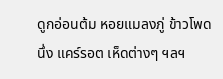ดูกอ่อนต้ม หอยแมลงภู่ ข้าวโพดนึ่ง แคร์รอต เห็ดต่างๆ ฯลฯ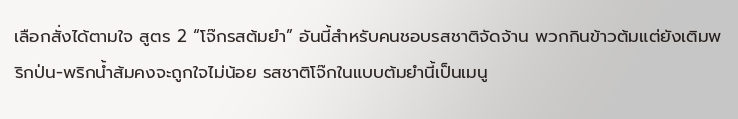เลือกสั่งได้ตามใจ สูตร 2 “โจ๊กรสต้มยำ” อันนี้สำหรับคนชอบรสชาติจัดจ้าน พวกกินข้าวต้มแต่ยังเติมพริกป่น-พริกน้ำส้มคงจะถูกใจไม่น้อย รสชาติโจ๊กในแบบต้มยำนี้เป็นเมนู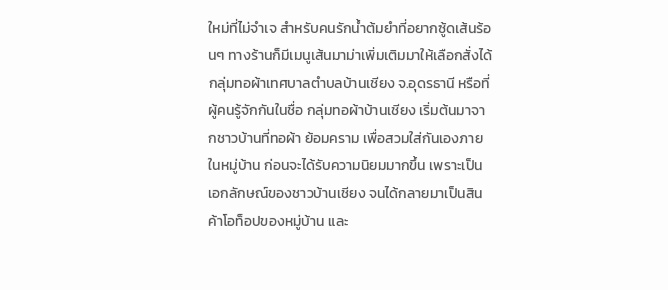ใหม่ที่ไม่จำเจ สำหรับคนรักน้ำต้มยำที่อยากซู้ดเส้นร้อนๆ ทางร้านก็มีเมนูเส้นมาม่าเพิ่มเติมมาให้เลือกสั่งได้
กลุ่มทอผ้าเทศบาลตำบลบ้านเชียง จ.อุดรธานี หรือที่ผู้คนรู้จักกันในชื่อ กลุ่มทอผ้าบ้านเชียง เริ่มต้นมาจากชาวบ้านที่ทอผ้า ย้อมคราม เพื่อสวมใส่กันเองภายในหมู่บ้าน ก่อนจะได้รับความนิยมมากขึ้น เพราะเป็นเอกลักษณ์ของชาวบ้านเชียง จนได้กลายมาเป็นสินค้าโอท็อปของหมู่บ้าน และ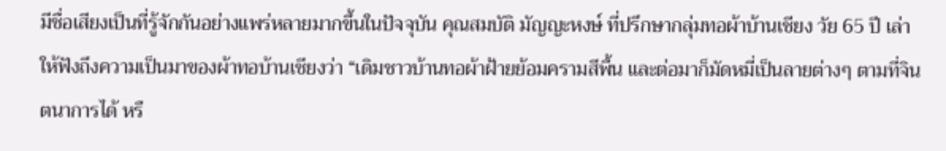มีชื่อเสียงเป็นที่รู้จักกันอย่างแพร่หลายมากขึ้นในปัจจุบัน คุณสมบัติ มัญญะหงษ์ ที่ปรึกษากลุ่มทอผ้าบ้านเชียง วัย 65 ปี เล่าให้ฟังถึงความเป็นมาของผ้าทอบ้านเชียงว่า “เดิมชาวบ้านทอผ้าฝ้ายย้อมครามสีพื้น และต่อมาก็มัดหมี่เป็นลายต่างๆ ตามที่จินตนาการได้ หรื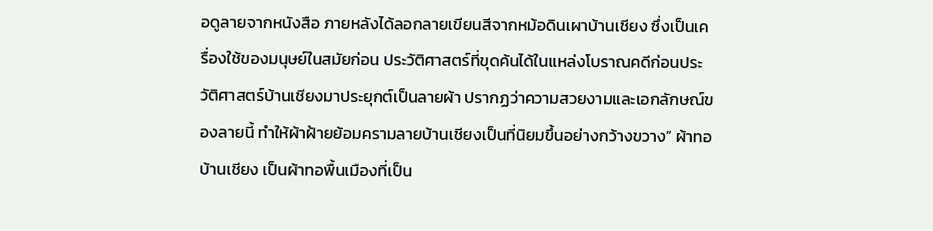อดูลายจากหนังสือ ภายหลังได้ลอกลายเขียนสีจากหม้อดินเผาบ้านเชียง ซึ่งเป็นเครื่องใช้ของมนุษย์ในสมัยก่อน ประวัติศาสตร์ที่ขุดค้นได้ในแหล่งโบราณคดีก่อนประวัติศาสตร์บ้านเชียงมาประยุกต์เป็นลายผ้า ปรากฏว่าความสวยงามและเอกลักษณ์ของลายนี้ ทำให้ผ้าฝ้ายย้อมครามลายบ้านเชียงเป็นที่นิยมขึ้นอย่างกว้างขวาง” ผ้าทอบ้านเชียง เป็นผ้าทอพื้นเมืองที่เป็น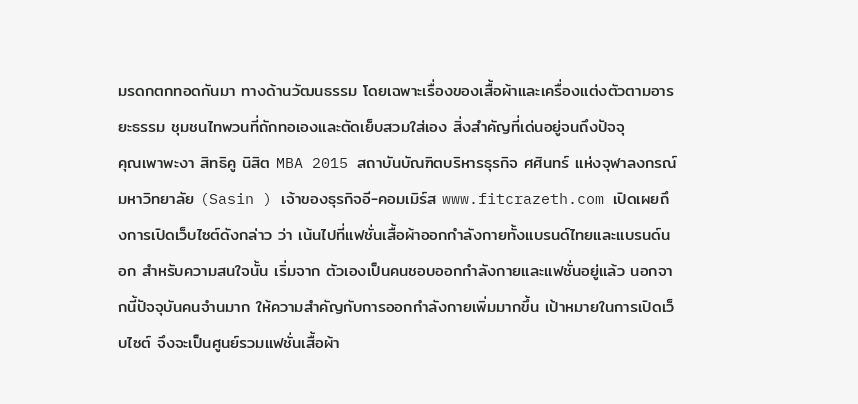มรดกตกทอดกันมา ทางด้านวัฒนธรรม โดยเฉพาะเรื่องของเสื้อผ้าและเครื่องแต่งตัวตามอารยะธรรม ชุมชนไทพวนที่ถักทอเองและตัดเย็บสวมใส่เอง สิ่งสำคัญที่เด่นอยู่จนถึงปัจจุ
คุณเพาพะงา สิทธิคู นิสิต MBA 2015 สถาบันบัณฑิตบริหารธุรกิจ ศศินทร์ แห่งจุฬาลงกรณ์มหาวิทยาลัย (Sasin ) เจ้าของธุรกิจอี-คอมเมิร์ส www.fitcrazeth.com เปิดเผยถึงการเปิดเว็บไซต์ดังกล่าว ว่า เน้นไปที่แฟชั่นเสื้อผ้าออกกำลังกายทั้งแบรนด์ไทยและแบรนด์นอก สำหรับความสนใจนั้น เริ่มจาก ตัวเองเป็นคนชอบออกกำลังกายและแฟชั่นอยู่แล้ว นอกจากนี้ปัจจุบันคนจำนมาก ให้ความสำคัญกับการออกกำลังกายเพิ่มมากขึ้น เป้าหมายในการเปิดเว็บไซต์ จึงจะเป็นศูนย์รวมแฟชั่นเสื้อผ้า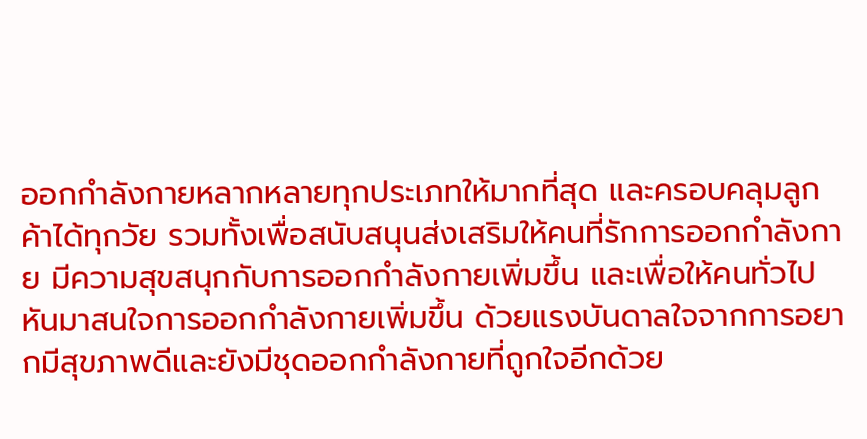ออกกำลังกายหลากหลายทุกประเภทให้มากที่สุด และครอบคลุมลูกค้าได้ทุกวัย รวมทั้งเพื่อสนับสนุนส่งเสริมให้คนที่รักการออกกำลังกาย มีความสุขสนุกกับการออกกำลังกายเพิ่มขึ้น และเพื่อให้คนทั่วไปหันมาสนใจการออกกำลังกายเพิ่มขึ้น ด้วยแรงบันดาลใจจากการอยากมีสุขภาพดีและยังมีชุดออกกำลังกายที่ถูกใจอีกด้วย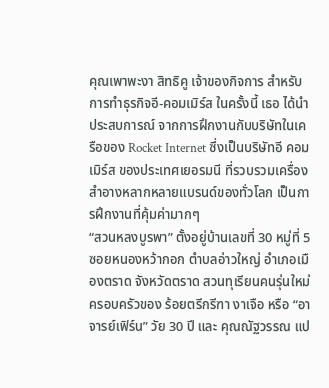คุณเพาพะงา สิทธิคู เจ้าของกิจการ สำหรับการทำธุรกิจอี-คอมเมิร์ส ในครั้งนี้ เธอ ได้นำประสบการณ์ จากการฝึกงานกับบริษัทในเครือของ Rocket Internet ซึ่งเป็นบริษัทอี คอมเมิร์ส ของประเทศเยอรมนี ที่รวบรวมเครื่องสำอางหลากหลายแบรนด์ของทั่วโลก เป็นการฝึกงานที่คุ้มค่ามากๆ
“สวนหลงบูรพา” ตั้งอยู่บ้านเลขที่ 30 หมู่ที่ 5 ซอยหนองหว้ากอก ตำบลอ่าวใหญ่ อำเภอเมืองตราด จังหวัดตราด สวนทุเรียนคนรุ่นใหม่ ครอบครัวของ ร้อยตรีกรีฑา งาเจือ หรือ “อาจารย์เฟิร์น” วัย 30 ปี และ คุณณัฐวรรณ แป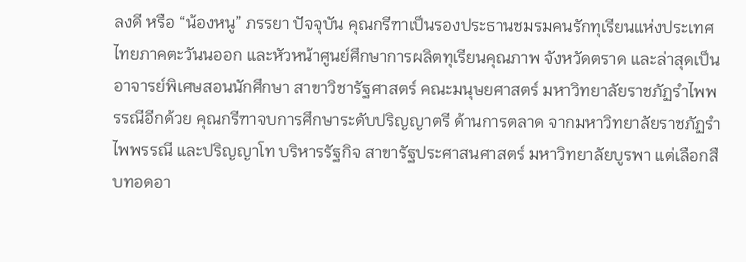ลงดี หรือ “น้องหนู” ภรรยา ปัจจุบัน คุณกรีฑาเป็นรองประธานชมรมคนรักทุเรียนแห่งประเทศไทยภาคตะวันนออก และหัวหน้าศูนย์ศึกษาการผลิตทุเรียนคุณภาพ จังหวัดตราด และล่าสุดเป็นอาจารย์พิเศษสอนนักศึกษา สาขาวิชารัฐศาสตร์ คณะมนุษยศาสตร์ มหาวิทยาลัยราชภัฏรำไพพรรณีอีกด้วย คุณกรีฑาจบการศึกษาระดับปริญญาตรี ด้านการตลาด จากมหาวิทยาลัยราชภัฏรำไพพรรณี และปริญญาโท บริหารรัฐกิจ สาขารัฐประศาสนศาสตร์ มหาวิทยาลัยบูรพา แต่เลือกสืบทอดอา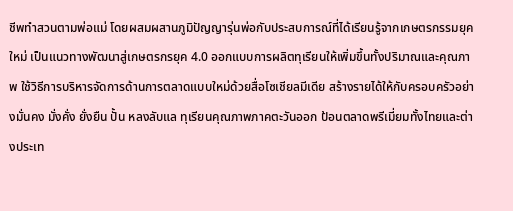ชีพทำสวนตามพ่อแม่ โดยผสมผสานภูมิปัญญารุ่นพ่อกับประสบการณ์ที่ได้เรียนรู้จากเกษตรกรรมยุคใหม่ เป็นแนวทางพัฒนาสู่เกษตรกรยุค 4.0 ออกแบบการผลิตทุเรียนให้เพิ่มขึ้นทั้งปริมาณและคุณภาพ ใช้วิธีการบริหารจัดการด้านการตลาดแบบใหม่ด้วยสื่อโซเชียลมีเดีย สร้างรายได้ให้กับครอบครัวอย่างมั่นคง มั่งคั่ง ยั่งยืน ปั้น หลงลับแล ทุเรียนคุณภาพภาคตะวันออก ป้อนตลาดพรีเมี่ยมทั้งไทยและต่างประเท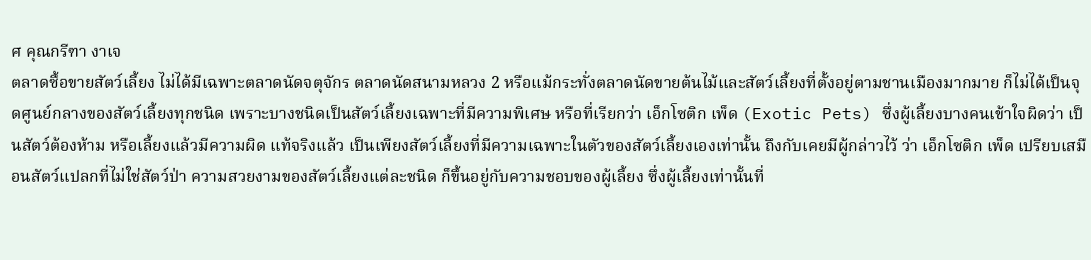ศ คุณกรีฑา งาเจ
ตลาดซื้อขายสัตว์เลี้ยง ไม่ได้มีเฉพาะตลาดนัดจตุจักร ตลาดนัดสนามหลวง 2 หรือแม้กระทั่งตลาดนัดขายต้นไม้และสัตว์เลี้ยงที่ตั้งอยู่ตามชานเมืองมากมาย ก็ไม่ได้เป็นจุดศูนย์กลางของสัตว์เลี้ยงทุกชนิด เพราะบางชนิดเป็นสัตว์เลี้ยงเฉพาะที่มีความพิเศษ หรือที่เรียกว่า เอ็กโซติก เพ็ด (Exotic Pets) ซึ่งผู้เลี้ยงบางคนเข้าใจผิดว่า เป็นสัตว์ต้องห้าม หรือเลี้ยงแล้วมีความผิด แท้จริงแล้ว เป็นเพียงสัตว์เลี้ยงที่มีความเฉพาะในตัวของสัตว์เลี้ยงเองเท่านั้น ถึงกับเคยมีผู้กล่าวไว้ ว่า เอ็กโซติก เพ็ด เปรียบเสมือนสัตว์แปลกที่ไม่ใช่สัตว์ป่า ความสวยงามของสัตว์เลี้ยงแต่ละชนิด ก็ขึ้นอยู่กับความชอบของผู้เลี้ยง ซึ่งผู้เลี้ยงเท่านั้นที่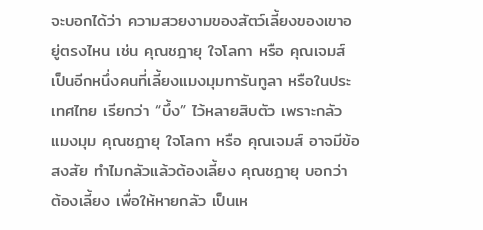จะบอกได้ว่า ความสวยงามของสัตว์เลี้ยงของเขาอยู่ตรงไหน เช่น คุณชฎายุ ใจโลกา หรือ คุณเจมส์ เป็นอีกหนึ่งคนที่เลี้ยงแมงมุมทารันทูลา หรือในประเทศไทย เรียกว่า “บึ้ง” ไว้หลายสิบตัว เพราะกลัวแมงมุม คุณชฎายุ ใจโลกา หรือ คุณเจมส์ อาจมีข้อสงสัย ทำไมกลัวแล้วต้องเลี้ยง คุณชฎายุ บอกว่า ต้องเลี้ยง เพื่อให้หายกลัว เป็นเห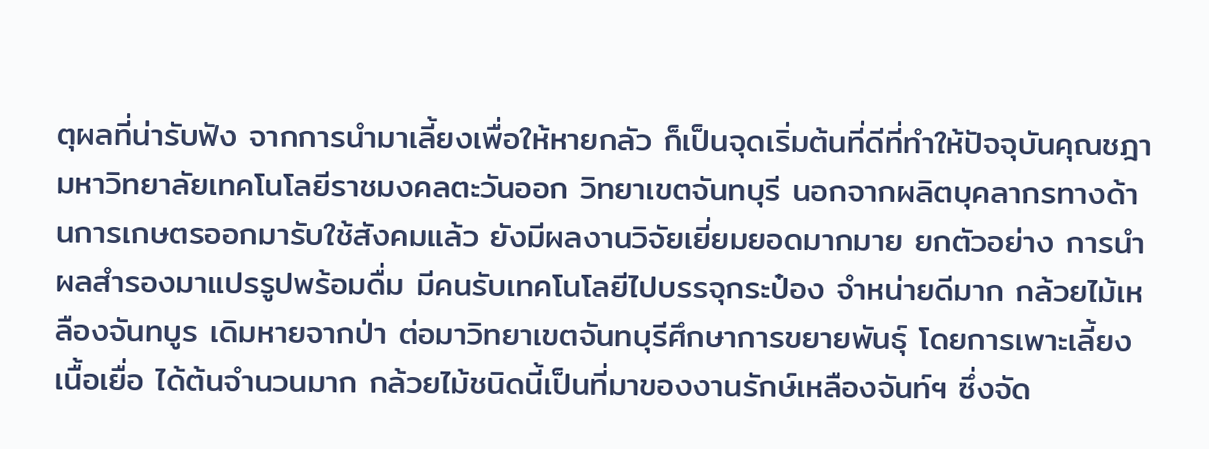ตุผลที่น่ารับฟัง จากการนำมาเลี้ยงเพื่อให้หายกลัว ก็เป็นจุดเริ่มต้นที่ดีที่ทำให้ปัจจุบันคุณชฎา
มหาวิทยาลัยเทคโนโลยีราชมงคลตะวันออก วิทยาเขตจันทบุรี นอกจากผลิตบุคลากรทางด้านการเกษตรออกมารับใช้สังคมแล้ว ยังมีผลงานวิจัยเยี่ยมยอดมากมาย ยกตัวอย่าง การนำผลสำรองมาแปรรูปพร้อมดื่ม มีคนรับเทคโนโลยีไปบรรจุกระป๋อง จำหน่ายดีมาก กล้วยไม้เหลืองจันทบูร เดิมหายจากป่า ต่อมาวิทยาเขตจันทบุรีศึกษาการขยายพันธุ์ โดยการเพาะเลี้ยงเนื้อเยื่อ ได้ต้นจำนวนมาก กล้วยไม้ชนิดนี้เป็นที่มาของงานรักษ์เหลืองจันท์ฯ ซึ่งจัด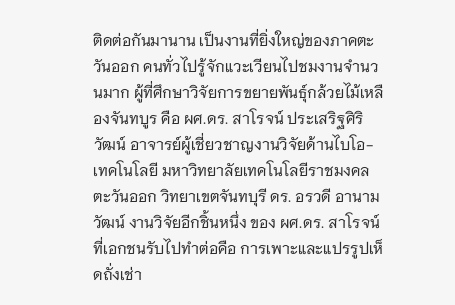ติดต่อกันมานาน เป็นงานที่ยิ่งใหญ่ของภาคตะวันออก คนทั่วไปรู้จักแวะเวียนไปชมงานจำนวนมาก ผู้ที่ศึกษาวิจัยการขยายพันธุ์กล้วยไม้เหลืองจันทบูร คือ ผศ.ดร. สาโรจน์ ประเสริฐศิริวัฒน์ อาจารย์ผู้เชี่ยวชาญงานวิจัยด้านไบโอ-เทคโนโลยี มหาวิทยาลัยเทคโนโลยีราชมงคลตะวันออก วิทยาเขตจันทบุรี ดร. อรวดี อานามวัฒน์ งานวิจัยอีกชิ้นหนึ่ง ของ ผศ.ดร. สาโรจน์ ที่เอกชนรับไปทำต่อคือ การเพาะและแปรรูปเห็ดถั่งเช่า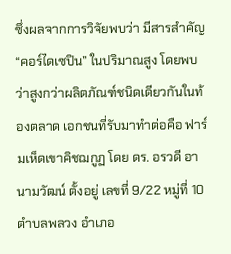ซึ่งผลจากการวิจัยพบว่า มีสารสำคัญ “คอร์ไดเซปิน” ในปริมาณสูง โดยพบว่าสูงกว่าผลิตภัณฑ์ชนิดเดียวกันในท้องตลาด เอกชนที่รับมาทำต่อคือ ฟาร์มเห็ดเขาคิชฌกูฏ โดย ดร. อรวดี อานามวัฒน์ ตั้งอยู่ เลขที่ 9/22 หมู่ที่ 10 ตำบลพลวง อำเภอ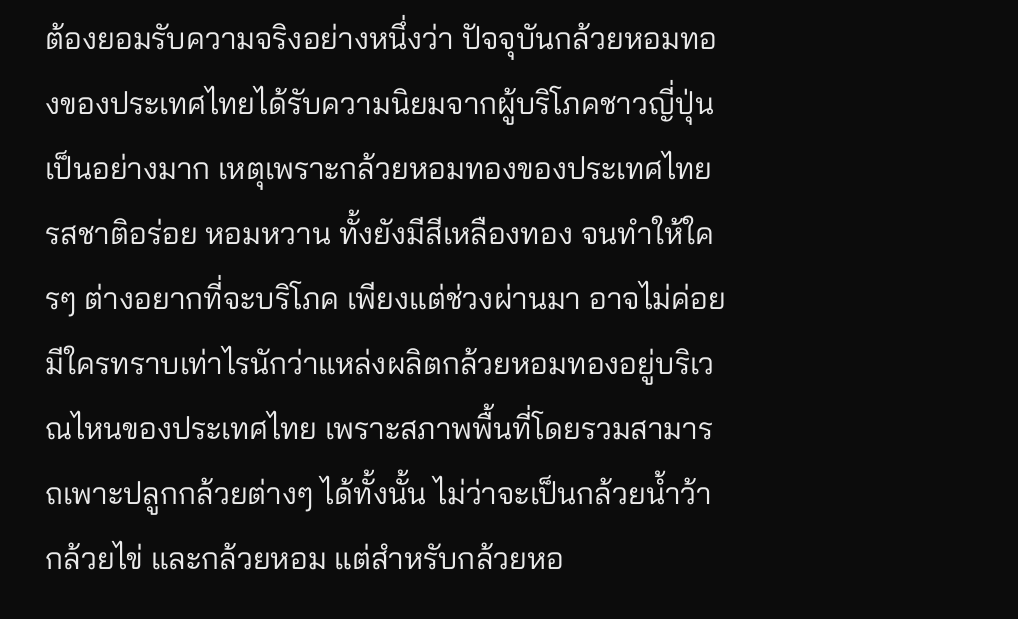ต้องยอมรับความจริงอย่างหนึ่งว่า ปัจจุบันกล้วยหอมทองของประเทศไทยได้รับความนิยมจากผู้บริโภคชาวญี่ปุ่นเป็นอย่างมาก เหตุเพราะกล้วยหอมทองของประเทศไทยรสชาติอร่อย หอมหวาน ทั้งยังมีสีเหลืองทอง จนทำให้ใครๆ ต่างอยากที่จะบริโภค เพียงแต่ช่วงผ่านมา อาจไม่ค่อยมีใครทราบเท่าไรนักว่าแหล่งผลิตกล้วยหอมทองอยู่บริเวณไหนของประเทศไทย เพราะสภาพพื้นที่โดยรวมสามารถเพาะปลูกกล้วยต่างๆ ได้ทั้งนั้น ไม่ว่าจะเป็นกล้วยน้ำว้า กล้วยไข่ และกล้วยหอม แต่สำหรับกล้วยหอ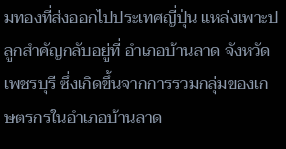มทองที่ส่งออกไปประเทศญี่ปุ่น แหล่งเพาะปลูกสำคัญกลับอยู่ที่ อำเภอบ้านลาด จังหวัดเพชรบุรี ซึ่งเกิดขึ้นจากการรวมกลุ่มของเกษตรกรในอำเภอบ้านลาด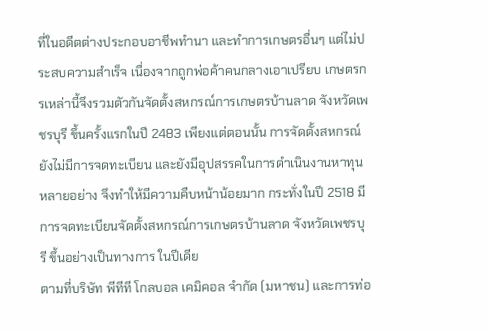ที่ในอดีตต่างประกอบอาชีพทำนา และทำการเกษตรอื่นๆ แต่ไม่ประสบความสำเร็จ เนื่องจากถูกพ่อค้าคนกลางเอาเปรียบ เกษตรกรเหล่านี้จึงรวมตัวกันจัดตั้งสหกรณ์การเกษตรบ้านลาด จังหวัดเพชรบุรี ขึ้นครั้งแรกในปี 2483 เพียงแต่ตอนนั้น การจัดตั้งสหกรณ์ยังไม่มีการจดทะเบียน และยังมีอุปสรรคในการดำเนินงานหาทุนหลายอย่าง จึงทำให้มีความคืบหน้าน้อยมาก กระทั่งในปี 2518 มีการจดทะเบียนจัดตั้งสหกรณ์การเกษตรบ้านลาด จังหวัดเพชรบุรี ขึ้นอย่างเป็นทางการ ในปีเดีย
ตามที่บริษัท พีทีที โกลบอล เคมิคอล จำกัด (มหาชน) และการท่อ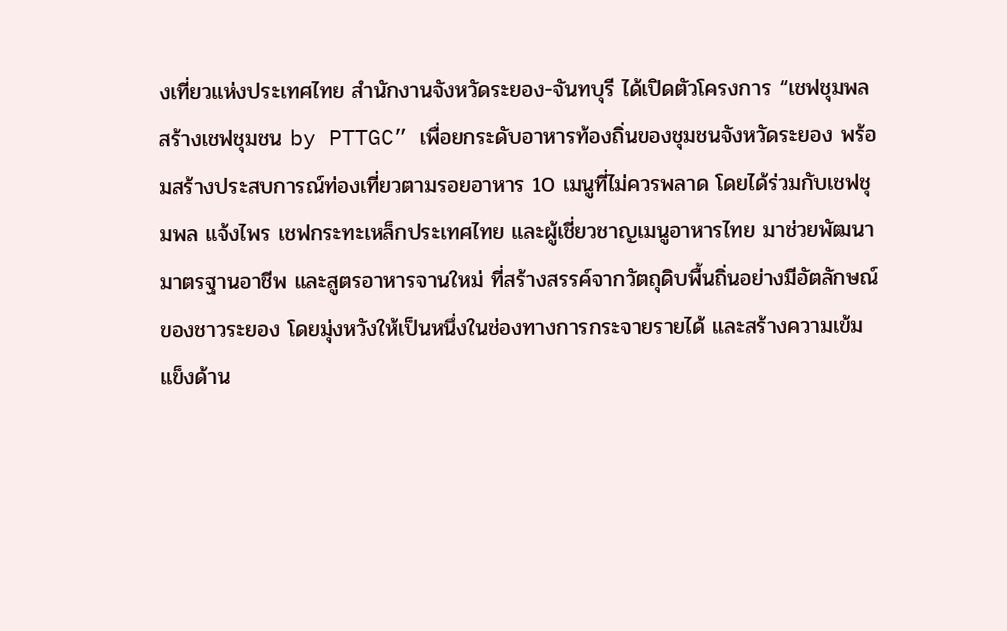งเที่ยวแห่งประเทศไทย สำนักงานจังหวัดระยอง-จันทบุรี ได้เปิดตัวโครงการ “เชฟชุมพล สร้างเชฟชุมชน by PTTGC” เพื่อยกระดับอาหารท้องถิ่นของชุมชนจังหวัดระยอง พร้อมสร้างประสบการณ์ท่องเที่ยวตามรอยอาหาร 10 เมนูที่ไม่ควรพลาด โดยได้ร่วมกับเชฟชุมพล แจ้งไพร เชฟกระทะเหล็กประเทศไทย และผู้เชี่ยวชาญเมนูอาหารไทย มาช่วยพัฒนามาตรฐานอาชีพ และสูตรอาหารจานใหม่ ที่สร้างสรรค์จากวัตถุดิบพื้นถิ่นอย่างมีอัตลักษณ์ของชาวระยอง โดยมุ่งหวังให้เป็นหนึ่งในช่องทางการกระจายรายได้ และสร้างความเข้มแข็งด้าน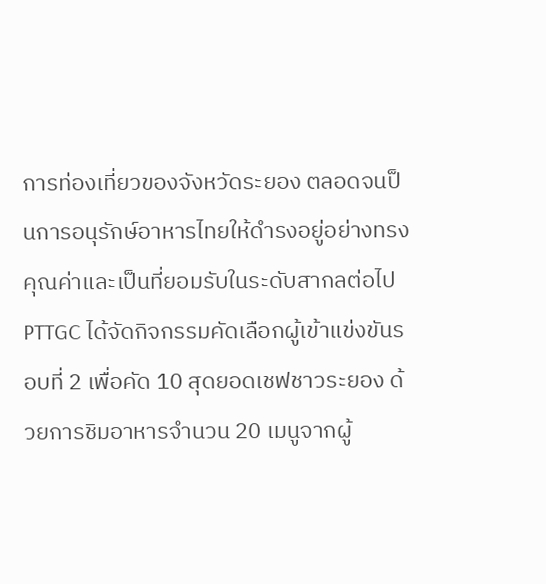การท่องเที่ยวของจังหวัดระยอง ตลอดจนป็นการอนุรักษ์อาหารไทยให้ดำรงอยู่อย่างทรงคุณค่าและเป็นที่ยอมรับในระดับสากลต่อไป PTTGC ได้จัดกิจกรรมคัดเลือกผู้เข้าแข่งขันรอบที่ 2 เพื่อคัด 10 สุดยอดเชฟชาวระยอง ด้วยการชิมอาหารจำนวน 20 เมนูจากผู้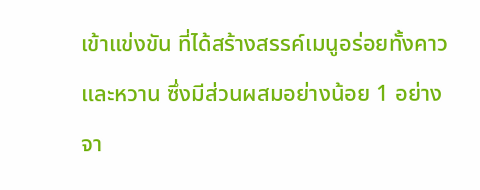เข้าแข่งขัน ที่ได้สร้างสรรค์เมนูอร่อยทั้งคาวและหวาน ซึ่งมีส่วนผสมอย่างน้อย 1 อย่างจา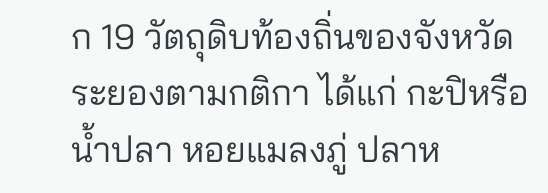ก 19 วัตถุดิบท้องถิ่นของจังหวัดระยองตามกติกา ได้แก่ กะปิหรือน้ำปลา หอยแมลงภู่ ปลาห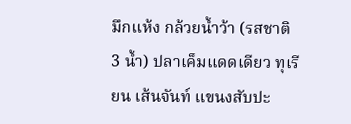มึกแห้ง กล้วยน้ำว้า (รสชาติ 3 น้ำ) ปลาเค็มแดดเดียว ทุเรียน เส้นจันท์ แขนงสับปะ